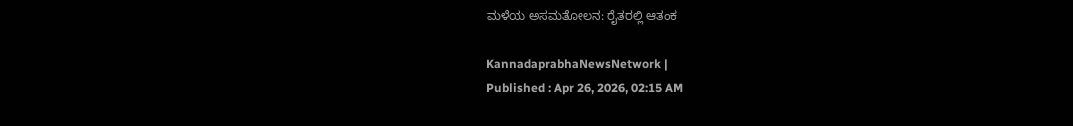ಮಳೆಯ ಅಸಮತೋಲನ: ರೈತರಲ್ಲಿ ಆತಂಕ

KannadaprabhaNewsNetwork |
Published : Apr 26, 2026, 02:15 AM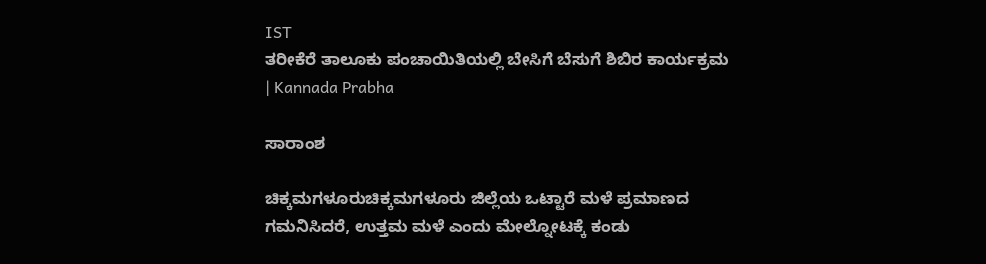IST
ತರೀಕೆರೆ ತಾಲೂಕು ಪಂಚಾಯಿತಿಯಲ್ಲಿ ಬೇಸಿಗೆ ಬೆಸುಗೆ ಶಿಬಿರ ಕಾರ್ಯಕ್ರಮ | Kannada Prabha

ಸಾರಾಂಶ

ಚಿಕ್ಕಮಗಳೂರುಚಿಕ್ಕಮಗಳೂರು ಜಿಲ್ಲೆಯ ಒಟ್ಟಾರೆ ಮಳೆ ಪ್ರಮಾಣದ ಗಮನಿಸಿದರೆ, ಉತ್ತಮ ಮಳೆ ಎಂದು ಮೇಲ್ನೋಟಕ್ಕೆ ಕಂಡು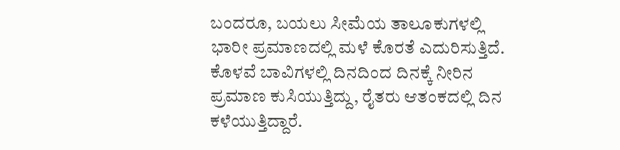ಬಂದರೂ, ಬಯಲು ಸೀಮೆಯ ತಾಲೂಕುಗಳಲ್ಲಿ ಭಾರೀ ಪ್ರಮಾಣದಲ್ಲಿ ಮಳೆ ಕೊರತೆ ಎದುರಿಸುತ್ತಿದೆ. ಕೊಳವೆ ಬಾವಿಗಳಲ್ಲಿ ದಿನದಿಂದ ದಿನಕ್ಕೆ ನೀರಿನ ಪ್ರಮಾಣ ಕುಸಿಯುತ್ತಿದ್ದು, ರೈತರು ಆತಂಕದಲ್ಲಿ ದಿನ ಕಳೆಯುತ್ತಿದ್ದಾರೆ.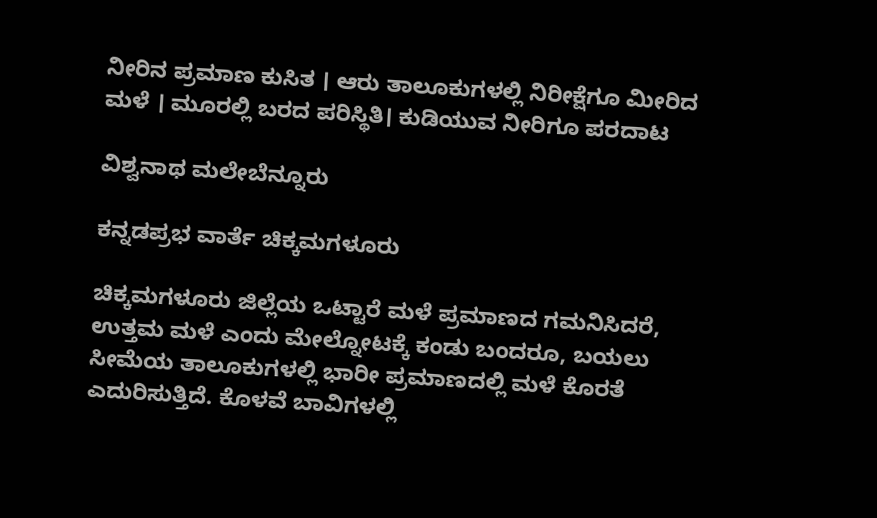ನೀರಿನ ಪ್ರಮಾಣ ಕುಸಿತ । ಆರು ತಾಲೂಕುಗಳಲ್ಲಿ ನಿರೀಕ್ಷೆಗೂ ಮೀರಿದ ಮಳೆ । ಮೂರಲ್ಲಿ ಬರದ ಪರಿಸ್ಥಿತಿ। ಕುಡಿಯುವ ನೀರಿಗೂ ಪರದಾಟ

ವಿಶ್ವನಾಥ ಮಲೇಬೆನ್ನೂರು

ಕನ್ನಡಪ್ರಭ ವಾರ್ತೆ ಚಿಕ್ಕಮಗಳೂರು

ಚಿಕ್ಕಮಗಳೂರು ಜಿಲ್ಲೆಯ ಒಟ್ಟಾರೆ ಮಳೆ ಪ್ರಮಾಣದ ಗಮನಿಸಿದರೆ, ಉತ್ತಮ ಮಳೆ ಎಂದು ಮೇಲ್ನೋಟಕ್ಕೆ ಕಂಡು ಬಂದರೂ, ಬಯಲು ಸೀಮೆಯ ತಾಲೂಕುಗಳಲ್ಲಿ ಭಾರೀ ಪ್ರಮಾಣದಲ್ಲಿ ಮಳೆ ಕೊರತೆ ಎದುರಿಸುತ್ತಿದೆ. ಕೊಳವೆ ಬಾವಿಗಳಲ್ಲಿ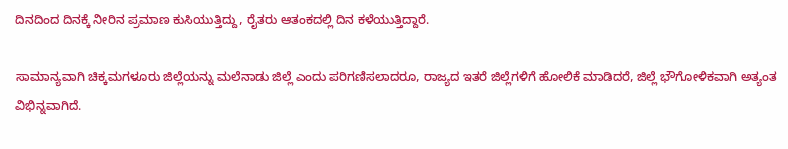ದಿನದಿಂದ ದಿನಕ್ಕೆ ನೀರಿನ ಪ್ರಮಾಣ ಕುಸಿಯುತ್ತಿದ್ದು, ರೈತರು ಆತಂಕದಲ್ಲಿ ದಿನ ಕಳೆಯುತ್ತಿದ್ದಾರೆ.

ಸಾಮಾನ್ಯವಾಗಿ ಚಿಕ್ಕಮಗಳೂರು ಜಿಲ್ಲೆಯನ್ನು ಮಲೆನಾಡು ಜಿಲ್ಲೆ ಎಂದು ಪರಿಗಣಿಸಲಾದರೂ, ರಾಜ್ಯದ ಇತರೆ ಜಿಲ್ಲೆಗಳಿಗೆ ಹೋಲಿಕೆ ಮಾಡಿದರೆ, ಜಿಲ್ಲೆ ಭೌಗೋಳಿಕವಾಗಿ ಅತ್ಯಂತ ವಿಭಿನ್ನವಾಗಿದೆ.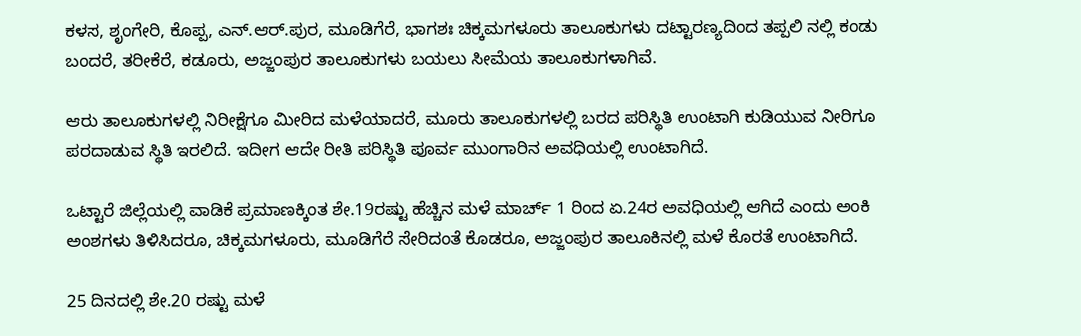ಕಳಸ, ಶೃಂಗೇರಿ, ಕೊಪ್ಪ, ಎನ್‌.ಆರ್‌.ಪುರ, ಮೂಡಿಗೆರೆ, ಭಾಗಶಃ ಚಿಕ್ಕಮಗಳೂರು ತಾಲೂಕುಗಳು ದಟ್ಟಾರಣ್ಯದಿಂದ ತಪ್ಪಲಿ ನಲ್ಲಿ ಕಂಡು ಬಂದರೆ, ತರೀಕೆರೆ, ಕಡೂರು, ಅಜ್ಜಂಪುರ ತಾಲೂಕುಗಳು ಬಯಲು ಸೀಮೆಯ ತಾಲೂಕುಗಳಾಗಿವೆ.

ಆರು ತಾಲೂಕುಗಳಲ್ಲಿ ನಿರೀಕ್ಷೆಗೂ ಮೀರಿದ ಮಳೆಯಾದರೆ, ಮೂರು ತಾಲೂಕುಗಳಲ್ಲಿ ಬರದ ಪರಿಸ್ಥಿತಿ ಉಂಟಾಗಿ ಕುಡಿಯುವ ನೀರಿಗೂ ಪರದಾಡುವ ಸ್ಥಿತಿ ಇರಲಿದೆ. ಇದೀಗ ಆದೇ ರೀತಿ ಪರಿಸ್ಥಿತಿ ಪೂರ್ವ ಮುಂಗಾರಿನ ಅವಧಿಯಲ್ಲಿ ಉಂಟಾಗಿದೆ.

ಒಟ್ಟಾರೆ ಜಿಲ್ಲೆಯಲ್ಲಿ ವಾಡಿಕೆ ಪ್ರಮಾಣಕ್ಕಿಂತ ಶೇ.19ರಷ್ಟು ಹೆಚ್ಚಿನ ಮಳೆ ಮಾರ್ಚ್‌ 1 ರಿಂದ ಏ.24ರ ಅವಧಿಯಲ್ಲಿ ಆಗಿದೆ ಎಂದು ಅಂಕಿ ಅಂಶಗಳು ತಿಳಿಸಿದರೂ, ಚಿಕ್ಕಮಗಳೂರು, ಮೂಡಿಗೆರೆ ಸೇರಿದಂತೆ ಕೊಡರೂ, ಅಜ್ಜಂಪುರ ತಾಲೂಕಿನಲ್ಲಿ ಮಳೆ ಕೊರತೆ ಉಂಟಾಗಿದೆ.

25 ದಿನದಲ್ಲಿ ಶೇ.20 ರಷ್ಟು ಮಳೆ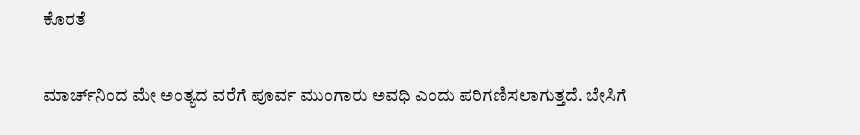ಕೊರತೆ

ಮಾರ್ಚ್‌ನಿಂದ ಮೇ ಅಂತ್ಯದ ವರೆಗೆ ಪೂರ್ವ ಮುಂಗಾರು ಅವಧಿ ಎಂದು ಪರಿಗಣಿಸಲಾಗುತ್ತದೆ. ಬೇಸಿಗೆ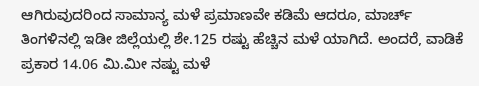ಆಗಿರುವುದರಿಂದ ಸಾಮಾನ್ಯ ಮಳೆ ಪ್ರಮಾಣವೇ ಕಡಿಮೆ ಆದರೂ, ಮಾರ್ಚ್‌ ತಿಂಗಳಿನಲ್ಲಿ ಇಡೀ ಜಿಲ್ಲೆಯಲ್ಲಿ ಶೇ.125 ರಷ್ಟು ಹೆಚ್ಚಿನ ಮಳೆ ಯಾಗಿದೆ. ಅಂದರೆ, ವಾಡಿಕೆ ಪ್ರಕಾರ 14.06 ಮಿ.ಮೀ ನಷ್ಟು ಮಳೆ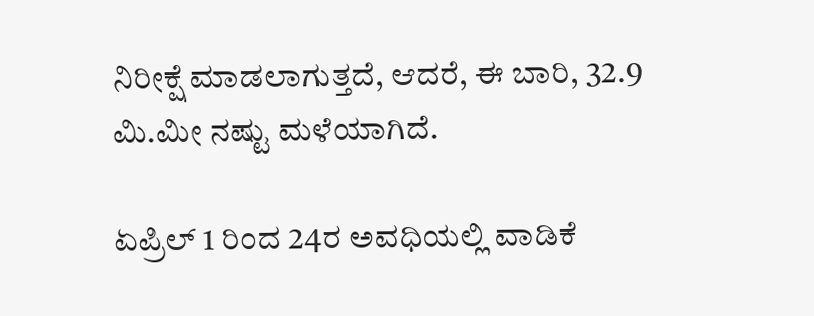ನಿರೀಕ್ಷೆ ಮಾಡಲಾಗುತ್ತದೆ, ಆದರೆ, ಈ ಬಾರಿ, 32.9 ಮಿ.ಮೀ ನಷ್ಟು ಮಳೆಯಾಗಿದೆ.

ಏಪ್ರಿಲ್‌ 1 ರಿಂದ 24ರ ಅವಧಿಯಲ್ಲಿ ವಾಡಿಕೆ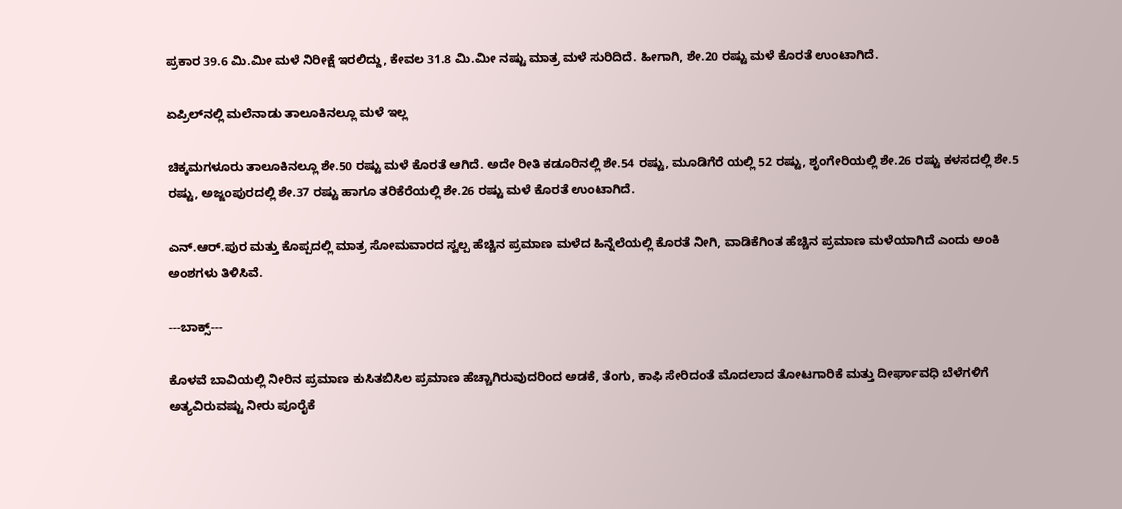ಪ್ರಕಾರ 39.6 ಮಿ.ಮೀ ಮಳೆ ನಿರೀಕ್ಷೆ ಇರಲಿದ್ದು, ಕೇವಲ 31.8 ಮಿ.ಮೀ ನಷ್ಟು ಮಾತ್ರ ಮಳೆ ಸುರಿದಿದೆ. ಹೀಗಾಗಿ, ಶೇ.20 ರಷ್ಟು ಮಳೆ ಕೊರತೆ ಉಂಟಾಗಿದೆ.

ಏಪ್ರಿಲ್‌ನಲ್ಲಿ ಮಲೆನಾಡು ತಾಲೂಕಿನಲ್ಲೂ ಮಳೆ ಇಲ್ಲ

ಚಿಕ್ಕಮಗಳೂರು ತಾಲೂಕಿನಲ್ಲೂ ಶೇ.50 ರಷ್ಟು ಮಳೆ ಕೊರತೆ ಆಗಿದೆ. ಅದೇ ರೀತಿ ಕಡೂರಿನಲ್ಲಿ ಶೇ.54 ರಷ್ಟು, ಮೂಡಿಗೆರೆ ಯಲ್ಲಿ 52 ರಷ್ಟು, ಶೃಂಗೇರಿಯಲ್ಲಿ ಶೇ.26 ರಷ್ಟು ಕಳಸದಲ್ಲಿ ಶೇ.5 ರಷ್ಟು, ಅಜ್ಜಂಪುರದಲ್ಲಿ ಶೇ.37 ರಷ್ಟು ಹಾಗೂ ತರಿಕೆರೆಯಲ್ಲಿ ಶೇ.26 ರಷ್ಟು ಮಳೆ ಕೊರತೆ ಉಂಟಾಗಿದೆ.

ಎನ್‌.ಆರ್‌.ಪುರ ಮತ್ತು ಕೊಪ್ಪದಲ್ಲಿ ಮಾತ್ರ ಸೋಮವಾರದ ಸ್ವಲ್ಪ ಹೆಚ್ಚಿನ ಪ್ರಮಾಣ ಮಳೆದ ಹಿನ್ನೆಲೆಯಲ್ಲಿ ಕೊರತೆ ನೀಗಿ, ವಾಡಿಕೆಗಿಂತ ಹೆಚ್ಚಿನ ಪ್ರಮಾಣ ಮಳೆಯಾಗಿದೆ ಎಂದು ಅಂಕಿ ಅಂಶಗಳು ತಿಳಿಸಿವೆ.

---ಬಾಕ್ಸ್‌---

ಕೊಳವೆ ಬಾವಿಯಲ್ಲಿ ನೀರಿನ ಪ್ರಮಾಣ ಕುಸಿತಬಿಸಿಲ ಪ್ರಮಾಣ ಹೆಚ್ಚಾಗಿರುವುದರಿಂದ ಅಡಕೆ, ತೆಂಗು, ಕಾಫಿ ಸೇರಿದಂತೆ ಮೊದಲಾದ ತೋಟಗಾರಿಕೆ ಮತ್ತು ದೀರ್ಘಾವಧಿ ಬೆಳೆಗಳಿಗೆ ಅತ್ಯವಿರುವಷ್ಟು ನೀರು ಪೂರೈಕೆ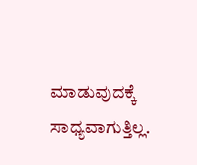ಮಾಡುವುದಕ್ಕೆ ಸಾಧ್ಯವಾಗುತ್ತಿಲ್ಲ.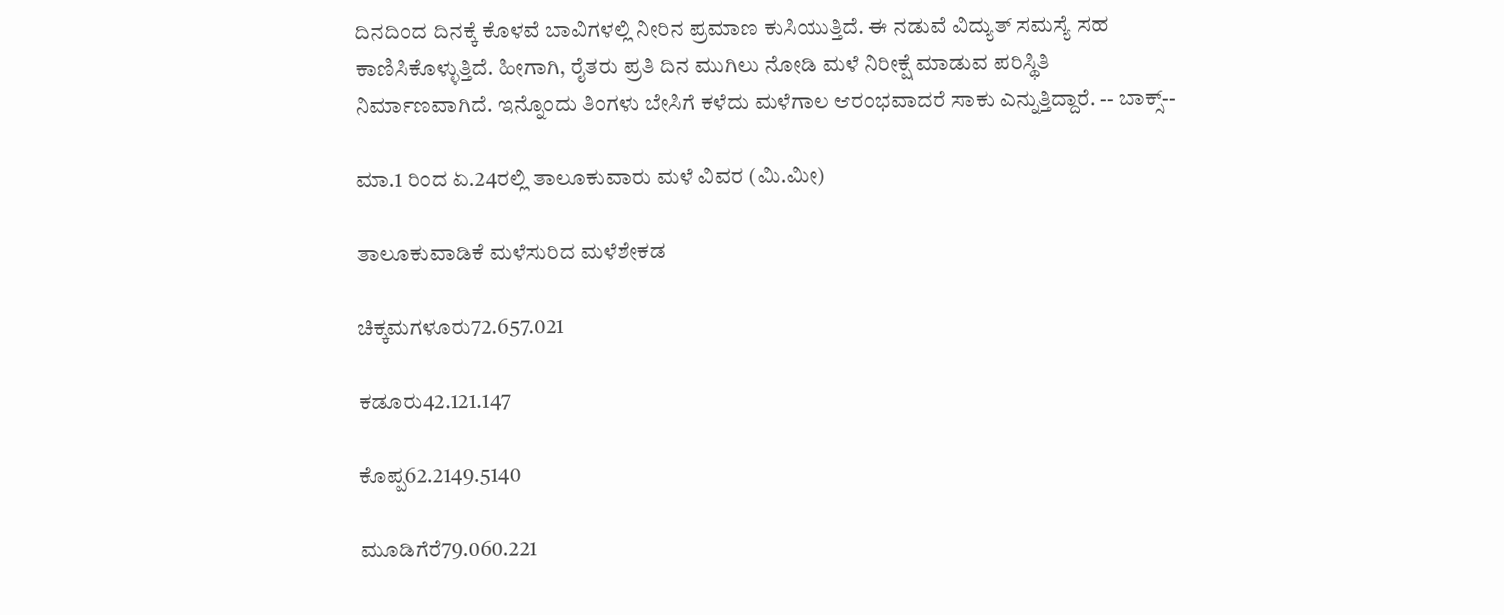ದಿನದಿಂದ ದಿನಕ್ಕೆ ಕೊಳವೆ ಬಾವಿಗಳಲ್ಲಿ ನೀರಿನ ಪ್ರಮಾಣ ಕುಸಿಯುತ್ತಿದೆ. ಈ ನಡುವೆ ವಿದ್ಯುತ್‌ ಸಮಸ್ಯೆ ಸಹ ಕಾಣಿಸಿಕೊಳ್ಳುತ್ತಿದೆ. ಹೀಗಾಗಿ, ರೈತರು ಪ್ರತಿ ದಿನ ಮುಗಿಲು ನೋಡಿ ಮಳೆ ನಿರೀಕ್ಷೆ ಮಾಡುವ ಪರಿಸ್ಥಿತಿ ನಿರ್ಮಾಣವಾಗಿದೆ. ಇನ್ನೊಂದು ತಿಂಗಳು ಬೇಸಿಗೆ ಕಳೆದು ಮಳೆಗಾಲ ಆರಂಭವಾದರೆ ಸಾಕು ಎನ್ನುತ್ತಿದ್ದಾರೆ. -- ಬಾಕ್ಸ್‌--

ಮಾ.1 ರಿಂದ ಏ.24ರಲ್ಲಿ ತಾಲೂಕುವಾರು ಮಳೆ ವಿವರ (ಮಿ.ಮೀ)

ತಾಲೂಕುವಾಡಿಕೆ ಮಳೆಸುರಿದ ಮಳೆಶೇಕಡ

ಚಿಕ್ಕಮಗಳೂರು72.657.021

ಕಡೂರು42.121.147

ಕೊಪ್ಪ62.2149.5140

ಮೂಡಿಗೆರೆ79.060.221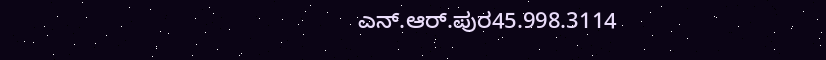ಎನ್‌.ಆರ್‌.ಪುರ45.998.3114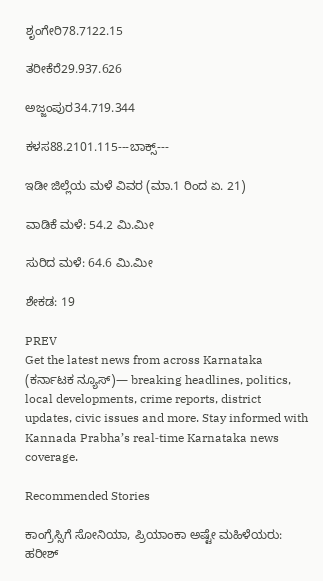ಶೃಂಗೇರಿ78.7122.15

ತರೀಕೆರೆ29.937.626

ಅಜ್ಜಂಪುರ34.719.344

ಕಳಸ88.2101.115---ಬಾಕ್ಸ್‌---

ಇಡೀ ಜಿಲ್ಲೆಯ ಮಳೆ ವಿವರ (ಮಾ.1 ರಿಂದ ಏ. 21)

ವಾಡಿಕೆ ಮಳೆ: 54.2 ಮಿ.ಮೀ

ಸುರಿದ ಮಳೆ: 64.6 ಮಿ.ಮೀ

ಶೇಕಡ: 19

PREV
Get the latest news from across Karnataka (ಕರ್ನಾಟಕ ನ್ಯೂಸ್)— breaking headlines, politics, local developments, crime reports, district updates, civic issues and more. Stay informed with Kannada Prabha’s real‑time Karnataka news coverage.

Recommended Stories

ಕಾಂಗ್ರೆಸ್ಸಿಗೆ ಸೋನಿಯಾ, ಪ್ರಿಯಾಂಕಾ ಅಷ್ಟೇ ಮಹಿಳೆಯರು: ಹರೀಶ್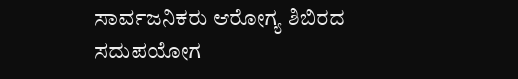ಸಾರ್ವಜನಿಕರು ಆರೋಗ್ಯ ಶಿಬಿರದ ಸದುಪಯೋಗ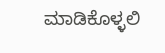ಮಾಡಿಕೊಳ್ಳಲಿ